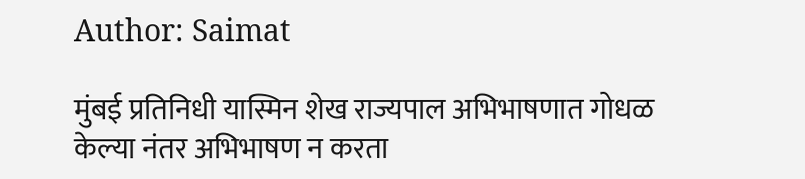Author: Saimat

मुंबई प्रतिनिधी यास्मिन शेख राज्यपाल अभिभाषणात गोधळ केल्या नंतर अभिभाषण न करता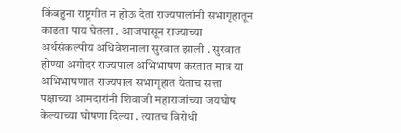किंबहुना राष्ट्रगीत न होऊ देता राज्यपालांनी सभागृहातून काढता पाय घेतला . आजपासून राज्याच्या अर्थसंकल्पीय अधिवेशनाला सुरवात झाली . सुरवात होण्या अगोदर राज्यपाल अभिभाषण करतात मात्र या अभिभाषणात राज्यपाल सभागृहात येताच सत्ता पक्षाच्या आमदारांनी शिवाजी महाराजांच्या जयघोष केल्याच्या घोषणा दिल्या . त्यातच विरोधी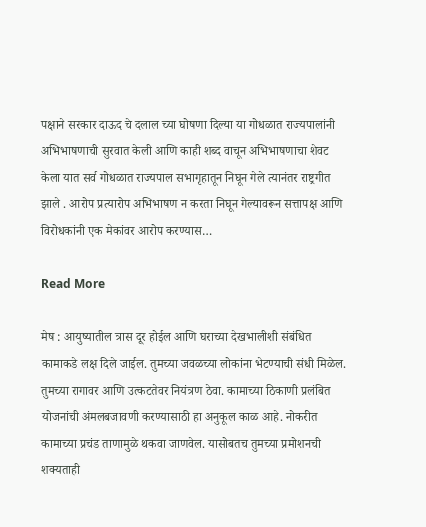पक्षाने सरकार दाऊद चे दलाल च्या घोषणा दिल्या या गोधळात राज्यपालांनी अभिभाषणाची सुरवात केली आणि काही शब्द वाचून अभिभाषणाचा शेवट केला यात सर्व गोधळात राज्यपाल सभागृहातून निघून गेले त्यानंतर राष्ट्रगीत झाले . आरोप प्रत्यारोप अभिभाषण न करता निघून गेल्यावरून सत्तापक्ष आणि विरोधकांनी एक मेकांवर आरोप करण्यास…

Read More

मेष : आयुष्यातील त्रास दूर होईल आणि घराच्या देखभालीशी संबंधित कामाकडे लक्ष दिले जाईल. तुमच्या जवळच्या लोकांना भेटण्याची संधी मिळेल. तुमच्या रागावर आणि उत्कटतेवर नियंत्रण ठेवा. कामाच्या ठिकाणी प्रलंबित योजनांची अंमलबजावणी करण्यासाठी हा अनुकूल काळ आहे. नोकरीत कामाच्या प्रचंड ताणामुळे थकवा जाणवेल. यासोबतच तुमच्या प्रमोशनची शक्यताही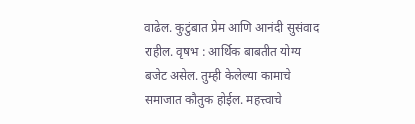वाढेल. कुटुंबात प्रेम आणि आनंदी सुसंवाद राहील. वृषभ : आर्थिक बाबतीत योग्य बजेट असेल. तुम्ही केलेल्या कामाचे समाजात कौतुक होईल. महत्त्वाचे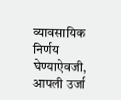व्यावसायिक निर्णय घेण्याऐवजी, आपली उर्जा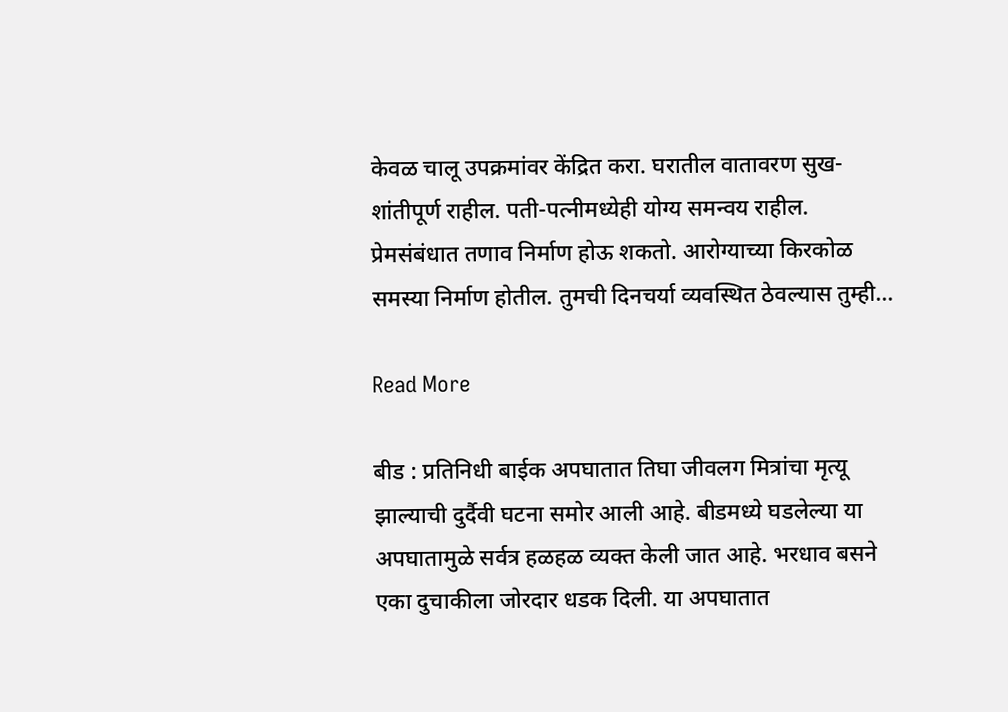केवळ चालू उपक्रमांवर केंद्रित करा. घरातील वातावरण सुख-शांतीपूर्ण राहील. पती-पत्नीमध्येही योग्य समन्वय राहील. प्रेमसंबंधात तणाव निर्माण होऊ शकतो. आरोग्याच्या किरकोळ समस्या निर्माण होतील. तुमची दिनचर्या व्यवस्थित ठेवल्यास तुम्ही…

Read More

बीड : प्रतिनिधी बाईक अपघातात तिघा जीवलग मित्रांचा मृत्यू झाल्याची दुर्दैवी घटना समोर आली आहे. बीडमध्ये घडलेल्या या अपघातामुळे सर्वत्र हळहळ व्यक्त केली जात आहे. भरधाव बसने एका दुचाकीला जोरदार धडक दिली. या अपघातात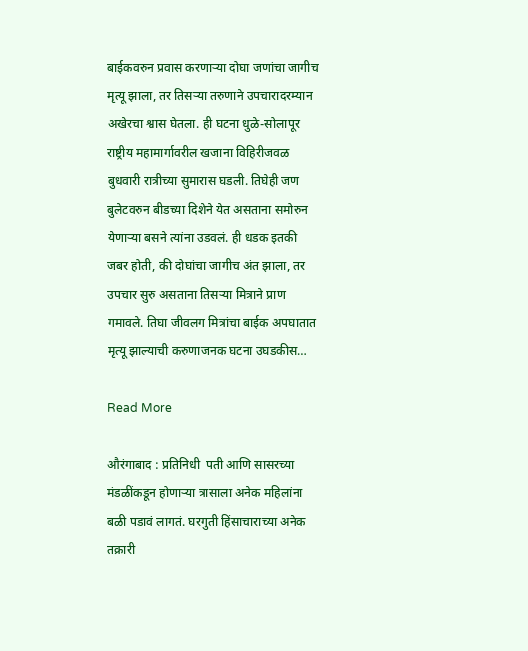बाईकवरुन प्रवास करणाऱ्या दोघा जणांचा जागीच मृत्यू झाला, तर तिसऱ्या तरुणाने उपचारादरम्यान अखेरचा श्वास घेतला. ही घटना धुळे-सोलापूर राष्ट्रीय महामार्गावरील खजाना विहिरीजवळ बुधवारी रात्रीच्या सुमारास घडली. तिघेही जण बुलेटवरुन बीडच्या दिशेने येत असताना समोरुन येणाऱ्या बसने त्यांना उडवलं. ही धडक इतकी जबर होती, की दोघांचा जागीच अंत झाला, तर उपचार सुरु असताना तिसऱ्या मित्राने प्राण गमावले. तिघा जीवलग मित्रांचा बाईक अपघातात मृत्यू झाल्याची करुणाजनक घटना उघडकीस…

Read More

औरंगाबाद : प्रतिनिधी  पती आणि सासरच्या मंडळींकडून होणाऱ्या त्रासाला अनेक महिलांना बळी पडावं लागतं. घरगुती हिंसाचाराच्या अनेक तक्रारी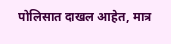पोलिसात दाखल आहेत, मात्र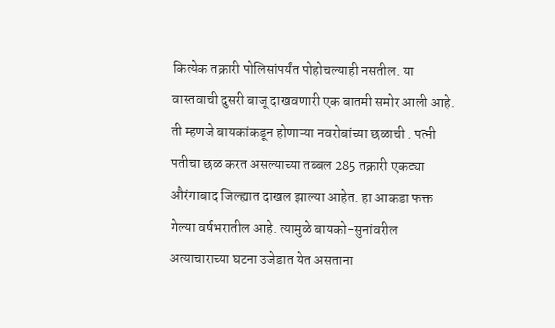कित्येक तक्रारी पोलिसांपर्यंत पोहोचल्याही नसतील. या वास्तवाची दुसरी बाजू दाखवणारी एक बातमी समोर आली आहे. ती म्हणजे बायकांकडून होणाऱ्या नवरोबांच्या छळाची . पत्नी पतीचा छळ करत असल्याच्या तब्बल 285 तक्रारी एकट्या औरंगाबाद जिल्ह्यात दाखल झाल्या आहेत. हा आकडा फक्त गेल्या वर्षभरातील आहे. त्यामुळे बायको-सुनांवरील अत्याचाराच्या घटना उजेडात येत असताना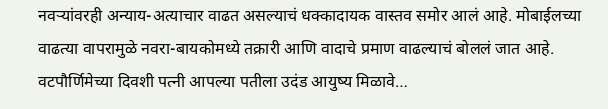नवऱ्यांवरही अन्याय-अत्याचार वाढत असल्याचं धक्कादायक वास्तव समोर आलं आहे. मोबाईलच्या वाढत्या वापरामुळे नवरा-बायकोमध्ये तक्रारी आणि वादाचे प्रमाण वाढल्याचं बोललं जात आहे. वटपौर्णिमेच्या दिवशी पत्नी आपल्या पतीला उदंड आयुष्य मिळावे…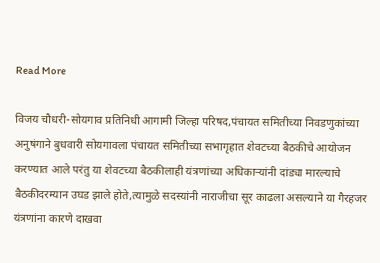Read More

विजय चौधरी-सोयगाव प्रतिनिधी आगामी जिल्हा परिषद,पंचायत समितीच्या निवडणुकांच्या अनुषंगाने बुधवारी सोयगावला पंचायत समितीच्या सभागृहात शेवटच्या बैठकीचे आयोजन करण्यात आले परंतु या शेवटच्या बैठकीलाही यंत्रणांच्या अधिकाऱ्यांनी दांड्या मारल्याचे बैठकीदरम्यान उघड झाले होते,त्यामुळे सदस्यांनी नाराजीचा सूर काढला असल्याने या गैरहजर यंत्रणांना कारणे दाखवा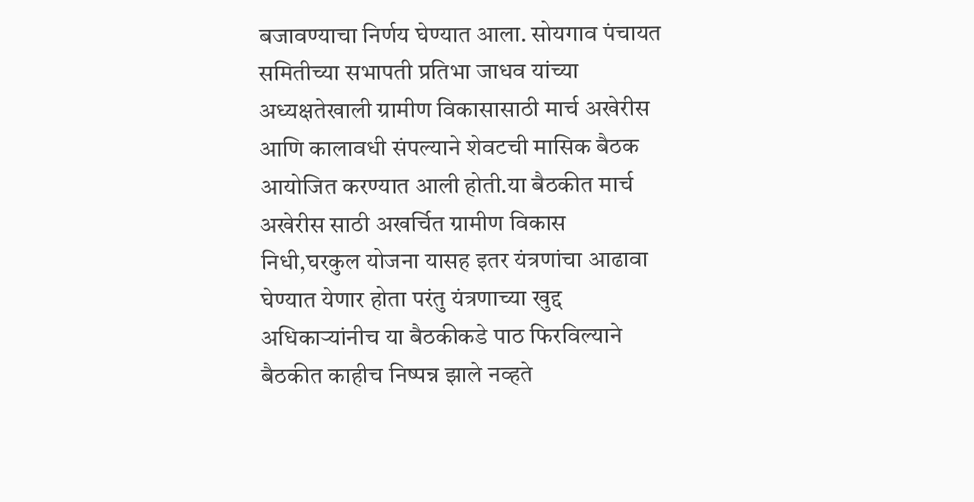बजावण्याचा निर्णय घेण्यात आला. सोयगाव पंचायत समितीच्या सभापती प्रतिभा जाधव यांच्या अध्यक्षतेखाली ग्रामीण विकासासाठी मार्च अखेरीस आणि कालावधी संपल्याने शेवटची मासिक बैठक आयोजित करण्यात आली होती.या बैठकीत मार्च अखेरीस साठी अखर्चित ग्रामीण विकास निधी,घरकुल योजना यासह इतर यंत्रणांचा आढावा घेण्यात येणार होता परंतु यंत्रणाच्या खुद्द अधिकाऱ्यांनीच या बैठकीकडे पाठ फिरविल्याने बैठकीत काहीच निष्पन्न झाले नव्हते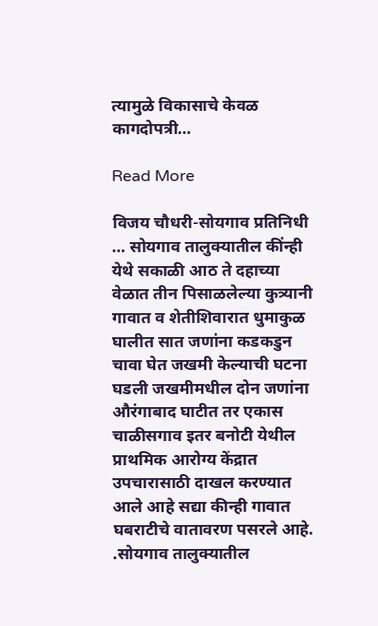त्यामुळे विकासाचे केवळ कागदोपत्री…

Read More

विजय चौधरी-सोयगाव प्रतिनिधी … सोयगाव तालुक्यातील कींन्ही येथे सकाळी आठ ते दहाच्या वेळात तीन पिसाळलेल्या कुत्र्यानी गावात व शेतीशिवारात धुमाकुळ घालीत सात जणांना कडकडुन चावा घेत जखमी केल्याची घटना घडली जखमीमधील दोन जणांना औरंगाबाद घाटीत तर एकास चाळीसगाव इतर बनोटी येथील प्राथमिक आरोग्य केंद्रात उपचारासाठी दाखल करण्यात आले आहे सद्या कीन्ही गावात घबराटीचे वातावरण पसरले आहे. .सोयगाव तालुक्यातील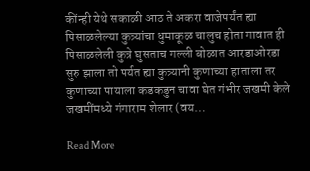कींन्ही येथे सकाळी आठ ते अकरा वाजेपर्यंत ह्या पिसाळलेल्या कुत्र्यांचा धुमाकूळ चालुच होता गावात ही पिसाळलेली कुत्रे घुसताच गल्ली बोळात आरडाओरडा सुरु झाला तो पर्यत ह्या कुत्र्यानी कुणाच्या हाताला तर कुणाच्या पायाला कडकडुन चावा घेत गंभीर जखमी केले जखमींमध्ये गंगाराम शेलार (वय…

Read More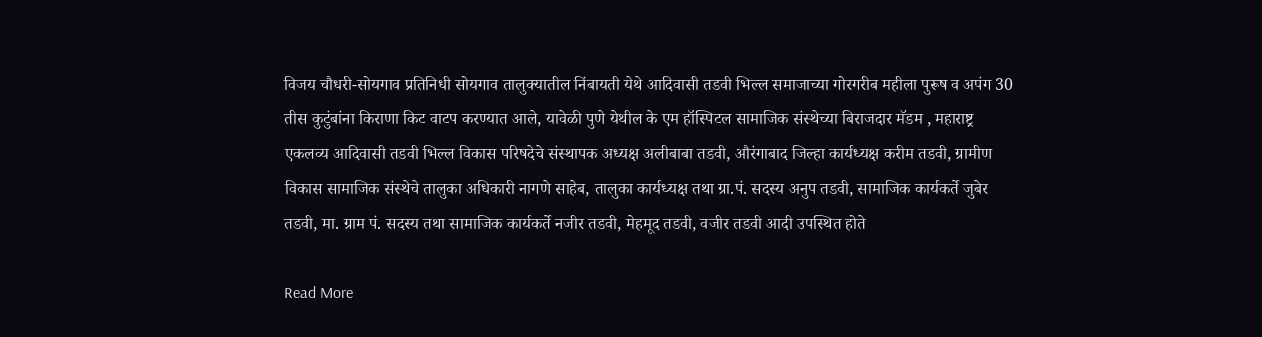विजय चौधरी-सोयगाव प्रतिनिधी सोयगाव तालुक्यातील निंबायती येथे आदिवासी तडवी भिल्ल समाजाच्या गोरगरीब महीला पुरूष व अपंग 30 तीस कुटुंबांना किराणा किट वाटप करण्यात आले, यावेळी पुणे येथील के एम हॉस्पिटल सामाजिक संस्थेच्या बिराजदार मॅडम , महाराष्ट्र एकलव्य आदिवासी तडवी भिल्ल विकास परिषदेचे संस्थापक अध्यक्ष अलीबाबा तडवी, औरंगाबाद जिल्हा कार्यध्यक्ष करीम तडवी, ग्रामीण विकास सामाजिक संस्थेचे तालुका अधिकारी नागणे साहेब, तालुका कार्यध्यक्ष तथा ग्रा.पं. सदस्य अनुप तडवी, सामाजिक कार्यकर्ते जुबेर तडवी, मा. ग्राम पं. सदस्य तथा सामाजिक कार्यकर्ते नजीर तडवी, मेहमूद तडवी, वजीर तडवी आदी उपस्थित होते

Read More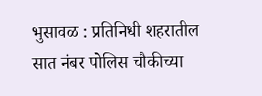भुसावळ : प्रतिनिधी शहरातील सात नंबर पोलिस चौकीच्या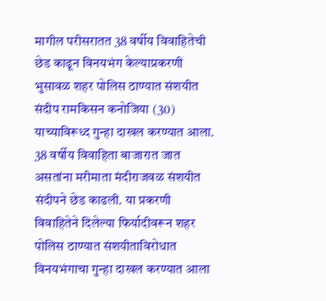मागील परीसरातत 38 वर्षीय विवाहितेची छेड काढून विनयभंग केल्याप्रकरणी भुसावळ शहर पोलिस ठाण्यात संशयीत संदीप रामकिसन कनोजिया (30) याच्याविरूध्द गुन्हा दाखल करण्यात आला. 38 वर्षीय विवाहिता बाजारात जात असतांना मरीमाता मंदीराजवळ संशयीत संदीपने छेड काढली. या प्रकरणी विवाहितेने दिलेल्या फिर्यादीवरून शहर पोलिस ठाण्यात संशयीताविरोधात विनयभंगाचा गुन्हा दाखल करण्यात आला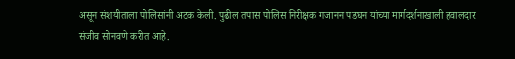असून संशयीताला पोलिसांनी अटक केली. पुढील तपास पोलिस निरीक्षक गजानन पडघन यांच्या मार्गदर्शनाखाली हवालदार संजीव सोनवणे करीत आहे.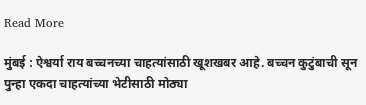Read More

मुंबई : ऐश्वर्या राय बच्चनच्या चाहत्यांसाठी खूशखबर आहे. बच्चन कुटुंबाची सून पुन्हा एकदा चाहत्यांच्या भेटीसाठी मोठ्या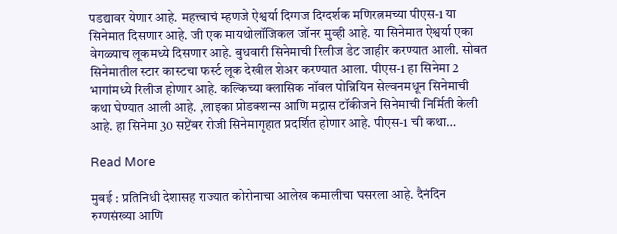पडद्यावर येणार आहे. महत्त्वाचं म्हणजे ऐश्वर्या दिग्गज दिग्दर्शक मणिरत्नमच्या पीएस-1 या सिनेमात दिसणार आहे. जी एक मायथोलॉजिकल जॉनर मुव्ही आहे. या सिनेमात ऐश्वर्या एका वेगळ्याच लूकमध्ये दिसणार आहे. बुधवारी सिनेमाची रिलीज डेट जाहीर करण्यात आली. सोबत सिनेमातील स्टार कास्टचा फर्स्ट लूक देखील शेअर करण्यात आला. पीएस-1 हा सिनेमा 2 भागांमध्ये रिलीज होणार आहे. कल्किच्या क्लासिक नॉवल पोन्नियिन सेल्वनमधून सिनेमाची कथा घेण्यात आली आहे. ,लाइका प्रोडक्शन्स आणि मद्रास टॉकीजने सिनेमाची निर्मिती केली आहे. हा सिनेमा 30 सप्टेंबर रोजी सिनेमागृहात प्रदर्शित होणार आहे. पीएस-1 ची कथा…

Read More

मुबई : प्रतिनिधी देशासह राज्यात कोरोनाचा आलेख कमालीचा घसरला आहे. दैनंदिन रुग्णसंख्या आणि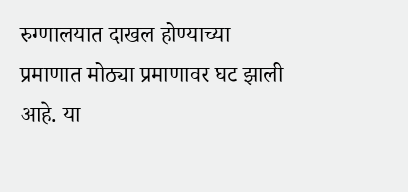रुग्णालयात दाखल होण्याच्या प्रमाणात मोठ्या प्रमाणावर घट झाली आहे. या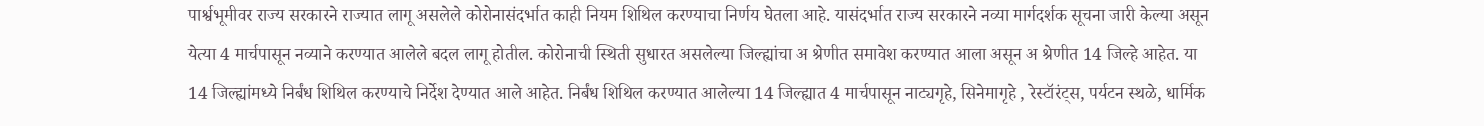पार्श्वभूमीवर राज्य सरकारने राज्यात लागू असलेले कोरोनासंदर्भात काही नियम शिथिल करण्याचा निर्णय घेतला आहे. यासंदर्भात राज्य सरकारने नव्या मार्गदर्शक सूचना जारी केल्या असून येत्या 4 मार्चपासून नव्याने करण्यात आलेले बदल लागू होतील. कोरोनाची स्थिती सुधारत असलेल्या जिल्ह्यांचा अ श्रेणीत समावेश करण्यात आला असून अ श्रेणीत 14 जिल्हे आहेत. या 14 जिल्ह्यांमध्ये निर्बंध शिथिल करण्याचे निर्देश देण्यात आले आहेत. निर्बंध शिथिल करण्यात आलेल्या 14 जिल्ह्यात 4 मार्चपासून नाट्यगृहे, सिनेमागृहे , रेस्टॉरंट्स, पर्यटन स्थळे, धार्मिक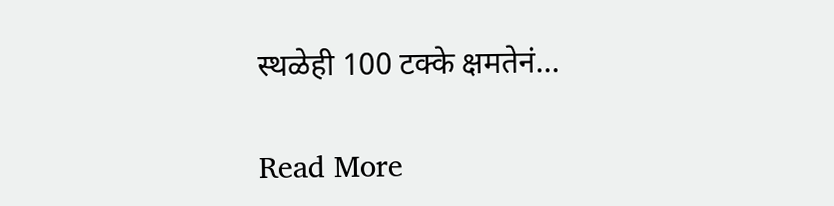स्थळेही 100 टक्के क्षमतेनं…

Read More